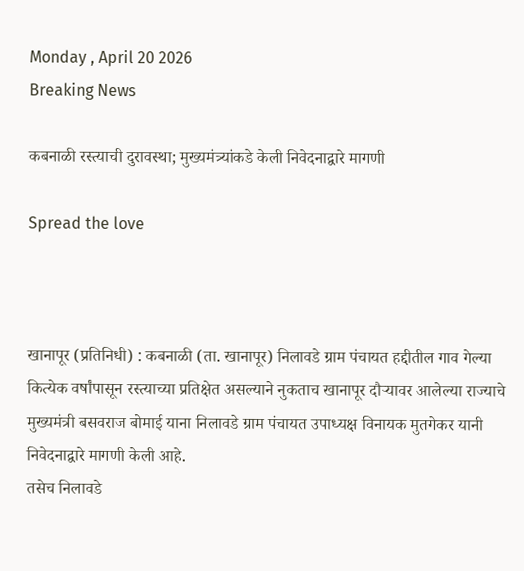Monday , April 20 2026
Breaking News

कबनाळी रस्त्याची दुरावस्था; मुख्यमंत्र्यांकडे केली निवेदनाद्वारे मागणी

Spread the love



खानापूर (प्रतिनिधी) : कबनाळी (ता. खानापूर) निलावडे ग्राम पंचायत हद्दीतील गाव गेल्या कित्येक वर्षांपासून रस्त्याच्या प्रतिक्षेत असल्याने नुकताच खानापूर दौऱ्यावर आलेल्या राज्याचे मुख्यमंत्री बसवराज बोमाई याना निलावडे ग्राम पंचायत उपाध्यक्ष विनायक मुतगेकर यानी निवेदनाद्वारे मागणी केली आहे.
तसेच निलावडे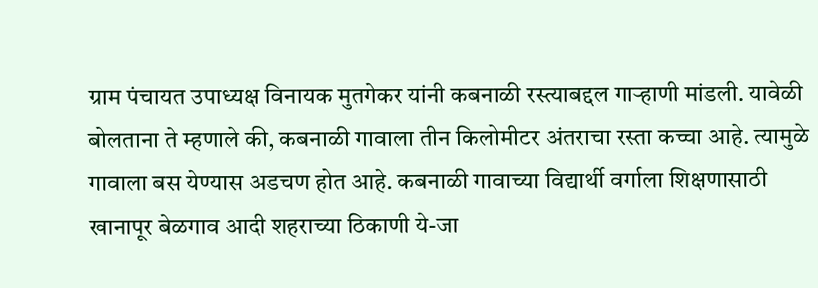ग्राम पंचायत उपाध्यक्ष विनायक मुतगेकर यांनी कबनाळी रस्त्याबद्दल गाऱ्हाणी मांडली. यावेळी बोलताना ते म्हणाले की, कबनाळी गावाला तीन किलोमीटर अंतराचा रस्ता कच्चा आहे. त्यामुळे गावाला बस येण्यास अडचण होत आहे. कबनाळी गावाच्या विद्यार्थी वर्गाला शिक्षणासाठी खानापूर बेळगाव आदी शहराच्या ठिकाणी ये-जा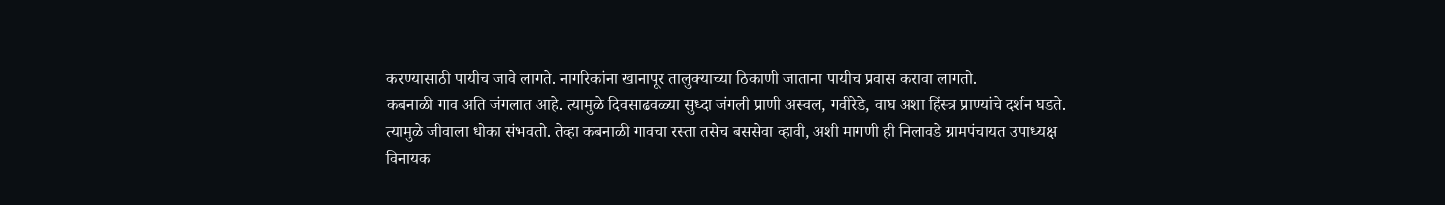करण्यासाठी पायीच जावे लागते. नागरिकांना खानापूर तालुक्याच्या ठिकाणी जाताना पायीच प्रवास करावा लागतो.
कबनाळी गाव अति जंगलात आहे. त्यामुळे दिवसाढवळ्या सुध्दा जंगली प्राणी अस्वल, गवीरेडे, वाघ अशा हिंस्त्र प्राण्यांचे दर्शन घडते. त्यामुळे जीवाला धोका संभवतो. तेव्हा कबनाळी गावचा रस्ता तसेच बससेवा व्हावी, अशी मागणी ही निलावडे ग्रामपंचायत उपाध्यक्ष विनायक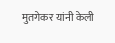मुतगेकर यांनी केली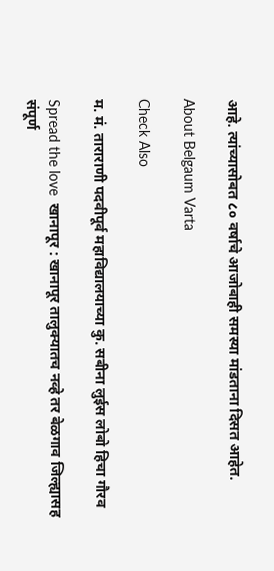आहे. त्यांच्यासोबत ८० वर्षाचे आजोबाही समस्या मांडताना दिसत आहेत.

About Belgaum Varta

Check Also

म. मं. ताराराणी पदवीपूर्व महाविद्यालयाच्या कु. सबीना लुईस लोबो हिचा गौरव

Spread the love  खानापूर : खानापूर तालुक्यातच नव्हे तर बेळगाव जिल्ह्यासह संपूर्ण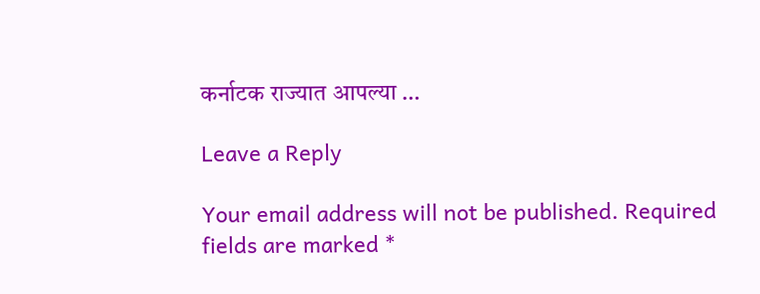कर्नाटक राज्यात आपल्या …

Leave a Reply

Your email address will not be published. Required fields are marked *